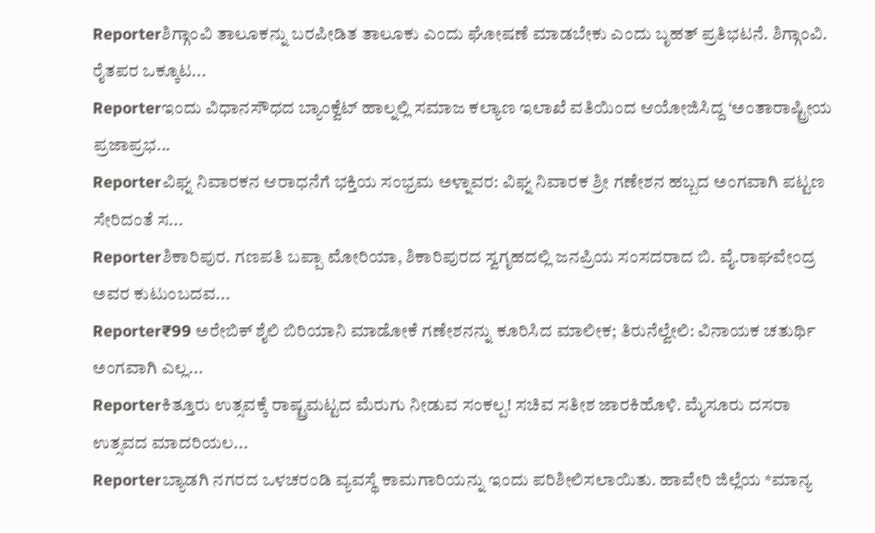Reporterಶಿಗ್ಗಾಂವಿ ತಾಲೂಕನ್ನು ಬರಪೀಡಿತ ತಾಲೂಕು ಎಂದು ಘೋಷಣೆ ಮಾಡಬೇಕು ಎಂದು ಬೃಹತ್ ಪ್ರತಿಭಟನೆ. ಶಿಗ್ಗಾಂವಿ. ರೈತಪರ ಒಕ್ಕೂಟ...
Reporterಇಂದು ವಿಧಾನಸೌಧದ ಬ್ಯಾಂಕ್ವೆಟ್ ಹಾಲ್ನಲ್ಲಿ ಸಮಾಜ ಕಲ್ಯಾಣ ಇಲಾಖೆ ವತಿಯಿಂದ ಆಯೋಜಿಸಿದ್ದ ‘ಅಂತಾರಾಷ್ಟ್ರೀಯ ಪ್ರಜಾಪ್ರಭ...
Reporterವಿಘ್ನ ನಿವಾರಕನ ಆರಾಧನೆಗೆ ಭಕ್ತಿಯ ಸಂಭ್ರಮ ಅಳ್ನಾವರ: ವಿಘ್ನ ನಿವಾರಕ ಶ್ರೀ ಗಣೇಶನ ಹಬ್ಬದ ಅಂಗವಾಗಿ ಪಟ್ಟಣ ಸೇರಿದಂತೆ ಸ...
Reporterಶಿಕಾರಿಪುರ. ಗಣಪತಿ ಬಪ್ಪಾ ಮೋರಿಯಾ, ಶಿಕಾರಿಪುರದ ಸ್ವಗೃಹದಲ್ಲಿ ಜನಪ್ರಿಯ ಸಂಸದರಾದ ಬಿ. ವೈ.ರಾಘವೇಂದ್ರ ಅವರ ಕುಟುಂಬದವ...
Reporter₹99 ಅರೇಬಿಕ್ ಶೈಲಿ ಬಿರಿಯಾನಿ ಮಾಡೋಕೆ ಗಣೇಶನನ್ನು ಕೂರಿಸಿದ ಮಾಲೀಕ; ತಿರುನೆಲ್ವೇಲಿ: ವಿನಾಯಕ ಚತುರ್ಥಿ ಅಂಗವಾಗಿ ಎಲ್ಲ...
Reporterಕಿತ್ತೂರು ಉತ್ಸವಕ್ಕೆ ರಾಷ್ಟ್ರಮಟ್ಟದ ಮೆರುಗು ನೀಡುವ ಸಂಕಲ್ಪ! ಸಚಿವ ಸತೀಶ ಜಾರಕಿಹೊಳಿ. ಮೈಸೂರು ದಸರಾ ಉತ್ಸವದ ಮಾದರಿಯಲ...
Reporterಬ್ಯಾಡಗಿ ನಗರದ ಒಳಚರಂಡಿ ವ್ಯವಸ್ಥೆ ಕಾಮಗಾರಿಯನ್ನು ಇಂದು ಪರಿಶೀಲಿಸಲಾಯಿತು. ಹಾವೇರಿ ಜಿಲ್ಲೆಯ *ಮಾನ್ಯ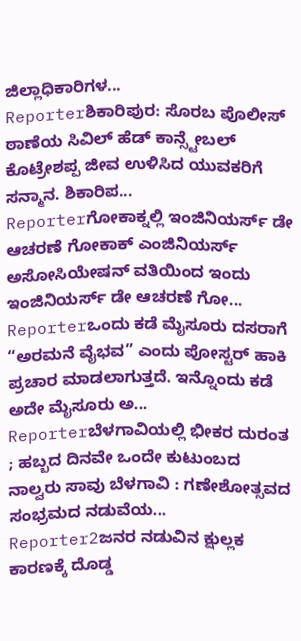ಜಿಲ್ಲಾಧಿಕಾರಿಗಳ...
Reporterಶಿಕಾರಿಪುರ: ಸೊರಬ ಪೊಲೀಸ್ ಠಾಣೆಯ ಸಿವಿಲ್ ಹೆಡ್ ಕಾನ್ಸ್ಟೇಬಲ್ ಕೊಟ್ರೇಶಪ್ಪ ಜೀವ ಉಳಿಸಿದ ಯುವಕರಿಗೆ ಸನ್ಮಾನ. ಶಿಕಾರಿಪ...
Reporterಗೋಕಾಕ್ನಲ್ಲಿ ಇಂಜಿನಿಯರ್ಸ್ ಡೇ ಆಚರಣೆ ಗೋಕಾಕ್ ಎಂಜಿನಿಯರ್ಸ್ ಅಸೋಸಿಯೇಷನ್ ವತಿಯಿಂದ ಇಂದು ಇಂಜಿನಿಯರ್ಸ್ ಡೇ ಆಚರಣೆ ಗೋ...
Reporterಒಂದು ಕಡೆ ಮೈಸೂರು ದಸರಾಗೆ “ಅರಮನೆ ವೈಭವ” ಎಂದು ಪೋಸ್ಟರ್ ಹಾಕಿ ಪ್ರಚಾರ ಮಾಡಲಾಗುತ್ತದೆ. ಇನ್ನೊಂದು ಕಡೆ ಅದೇ ಮೈಸೂರು ಅ...
Reporterಬೆಳಗಾವಿಯಲ್ಲಿ ಭೀಕರ ದುರಂತ ; ಹಬ್ಬದ ದಿನವೇ ಒಂದೇ ಕುಟುಂಬದ ನಾಲ್ವರು ಸಾವು ಬೆಳಗಾವಿ : ಗಣೇಶೋತ್ಸವದ ಸಂಭ್ರಮದ ನಡುವೆಯ...
Reporter2ಜನರ ನಡುವಿನ ಕ್ಷುಲ್ಲಕ ಕಾರಣಕ್ಕೆ ದೊಡ್ಡ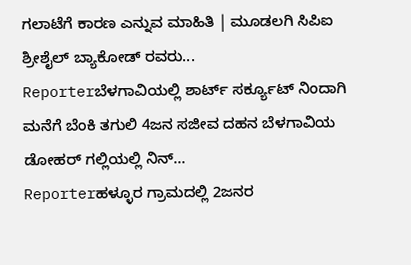ಗಲಾಟೆಗೆ ಕಾರಣ ಎನ್ನುವ ಮಾಹಿತಿ | ಮೂಡಲಗಿ ಸಿಪಿಐ ಶ್ರೀಶೈಲ್ ಬ್ಯಾಕೋಡ್ ರವರು...
Reporterಬೆಳಗಾವಿಯಲ್ಲಿ ಶಾರ್ಟ್ ಸರ್ಕ್ಯೂಟ್ ನಿಂದಾಗಿ ಮನೆಗೆ ಬೆಂಕಿ ತಗುಲಿ 4ಜನ ಸಜೀವ ದಹನ ಬೆಳಗಾವಿಯ ಡೋಹರ್ ಗಲ್ಲಿಯಲ್ಲಿ ನಿನ್...
Reporterಹಳ್ಳೂರ ಗ್ರಾಮದಲ್ಲಿ 2ಜನರ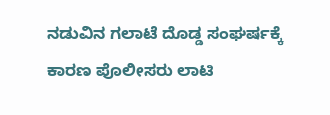ನಡುವಿನ ಗಲಾಟೆ ದೊಡ್ಡ ಸಂಘರ್ಷಕ್ಕೆ ಕಾರಣ ಪೊಲೀಸರು ಲಾಟಿ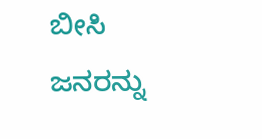ಬೀಸಿ ಜನರನ್ನು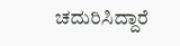ಚದುರಿಸಿದ್ದಾರೆ